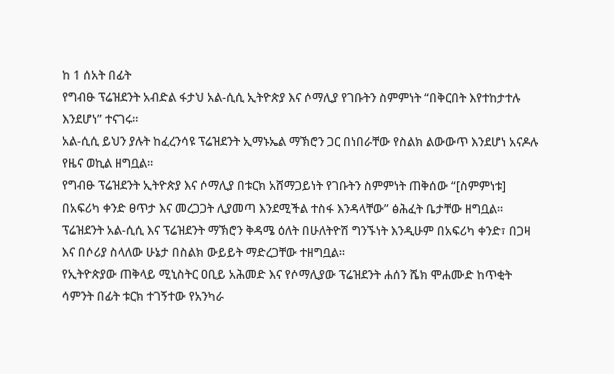ከ 1 ሰአት በፊት
የግብፁ ፕሬዝደንት አብድል ፋታህ አል-ሲሲ ኢትዮጵያ እና ሶማሊያ የገቡትን ስምምነት “በቅርበት እየተከታተሉ እንደሆነ” ተናገሩ።
አል-ሲሲ ይህን ያሉት ከፈረንሳዩ ፕሬዝደንት ኢማኑኤል ማኽሮን ጋር በነበራቸው የስልክ ልውውጥ እንደሆነ አናዶሉ የዜና ወኪል ዘግቧል።
የግብፁ ፕሬዝደንት ኢትዮጵያ እና ሶማሊያ በቱርክ አሸማጋይነት የገቡትን ስምምነት ጠቅሰው “[ስምምነቱ] በአፍሪካ ቀንድ ፀጥታ እና መረጋጋት ሊያመጣ እንደሚችል ተስፋ እንዳላቸው” ፅሕፈት ቤታቸው ዘግቧል።
ፕሬዝደንት አል-ሲሲ እና ፕሬዝደንት ማኽሮን ቅዳሜ ዕለት በሁለትዮሽ ግንኙነት እንዲሁም በአፍሪካ ቀንድ፣ በጋዛ እና በሶሪያ ስላለው ሁኔታ በስልክ ውይይት ማድረጋቸው ተዘግቧል።
የኢትዮጵያው ጠቅላይ ሚኒስትር ዐቢይ አሕመድ እና የሶማሊያው ፕሬዝደንት ሐሰን ሼክ ሞሐሙድ ከጥቂት ሳምንት በፊት ቱርክ ተገኝተው የአንካራ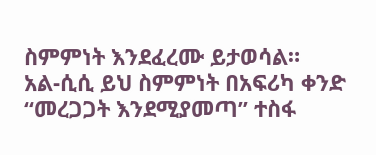ስምምነት እንደፈረሙ ይታወሳል።
አል-ሲሲ ይህ ስምምነት በአፍሪካ ቀንድ “መረጋጋት እንደሚያመጣ” ተስፋ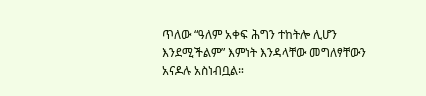ጥለው “ዓለም አቀፍ ሕግን ተከትሎ ሊሆን እንደሚችልም” እምነት እንዳላቸው መግለፃቸውን አናዶሉ አስነብቧል።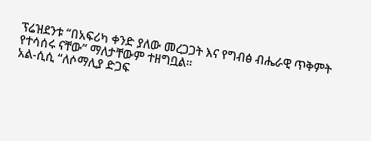ፕሬዝደንቱ “በአፍሪካ ቀንድ ያለው መረጋጋት እና የግብፅ ብሔራዊ ጥቅምት የተሳሰሩ ናቸው” ማለታቸውም ተዘግቧል።
አል-ሲሲ “ለሶማሊያ ድጋፍ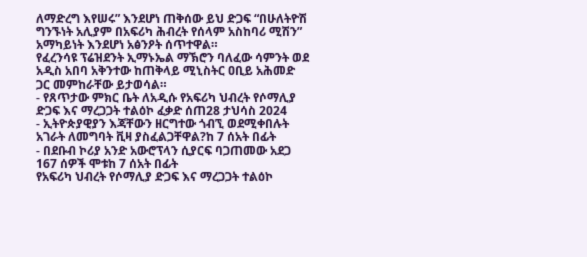ለማድረግ እየሠሩ” እንደሆነ ጠቅሰው ይህ ድጋፍ “በሁለትዮሽ ግንኙነት አሊያም በአፍሪካ ሕብረት የሰላም አስከባሪ ሚሽን” አማካይነት እንደሆነ አፅንዖት ሰጥተዋል።
የፈረንሳዩ ፕሬዝደንት ኢማኑኤል ማኽሮን ባለፈው ሳምንት ወደ አዲስ አበባ አቅንተው ከጠቅላይ ሚኒስትር ዐቢይ አሕመድ ጋር መምከራቸው ይታወሳል።
- የጸጥታው ምክር ቤት ለአዲሱ የአፍሪካ ህብረት የሶማሊያ ድጋፍ እና ማረጋጋት ተልዕኮ ፈቃድ ሰጠ28 ታህሳስ 2024
- ኢትዮጵያዊያን እጃቸውን ዘርግተው ጎብኚ ወደሚቀበሉት አገራት ለመግባት ቪዛ ያስፈልጋቸዋል?ከ 7 ሰአት በፊት
- በደቡብ ኮሪያ አንድ አውሮፕላን ሲያርፍ ባጋጠመው አደጋ 167 ሰዎች ሞቱከ 7 ሰአት በፊት
የአፍሪካ ህብረት የሶማሊያ ድጋፍ እና ማረጋጋት ተልዕኮ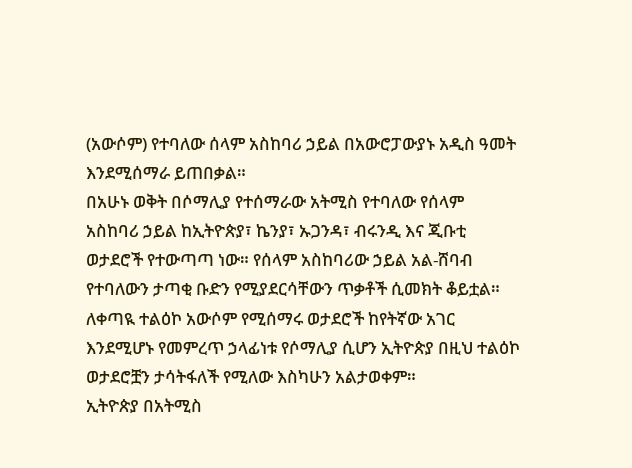(አውሶም) የተባለው ሰላም አስከባሪ ኃይል በአውሮፓውያኑ አዲስ ዓመት እንደሚሰማራ ይጠበቃል።
በአሁኑ ወቅት በሶማሊያ የተሰማራው አትሚስ የተባለው የሰላም አስከባሪ ኃይል ከኢትዮጵያ፣ ኬንያ፣ ኡጋንዳ፣ ብሩንዲ እና ጂቡቲ ወታደሮች የተውጣጣ ነው። የሰላም አስከባሪው ኃይል አል-ሸባብ የተባለውን ታጣቂ ቡድን የሚያደርሳቸውን ጥቃቶች ሲመክት ቆይቷል።
ለቀጣዪ ተልዕኮ አውሶም የሚሰማሩ ወታደሮች ከየትኛው አገር እንደሚሆኑ የመምረጥ ኃላፊነቱ የሶማሊያ ሲሆን ኢትዮጵያ በዚህ ተልዕኮ ወታደሮቿን ታሳትፋለች የሚለው እስካሁን አልታወቀም።
ኢትዮጵያ በአትሚስ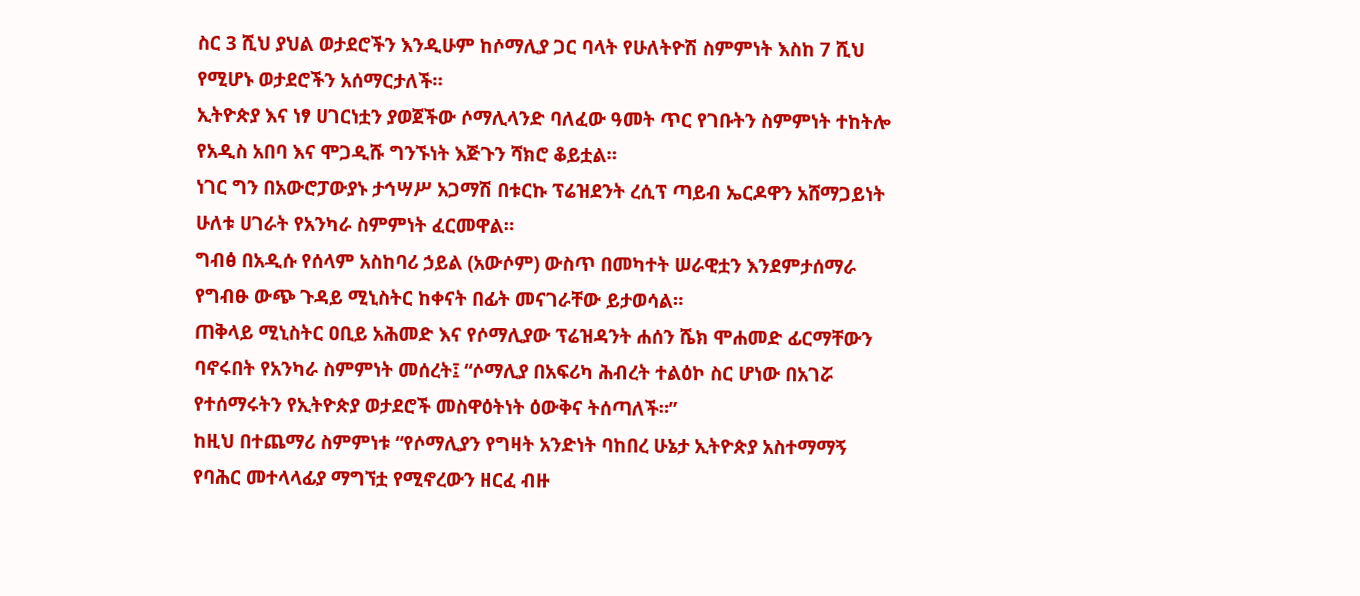ስር 3 ሺህ ያህል ወታደሮችን እንዲሁም ከሶማሊያ ጋር ባላት የሁለትዮሽ ስምምነት እስከ 7 ሺህ የሚሆኑ ወታደሮችን አሰማርታለች።
ኢትዮጵያ እና ነፃ ሀገርነቷን ያወጀችው ሶማሊላንድ ባለፈው ዓመት ጥር የገቡትን ስምምነት ተከትሎ የአዲስ አበባ እና ሞጋዲሹ ግንኙነት እጅጉን ሻክሮ ቆይቷል።
ነገር ግን በአውሮፓውያኑ ታኅሣሥ አጋማሽ በቱርኩ ፕሬዝደንት ረሲፕ ጣይብ ኤርዶዋን አሸማጋይነት ሁለቱ ሀገራት የአንካራ ስምምነት ፈርመዋል።
ግብፅ በአዲሱ የሰላም አስከባሪ ኃይል (አውሶም) ውስጥ በመካተት ሠራዊቷን እንደምታሰማራ የግብፁ ውጭ ጉዳይ ሚኒስትር ከቀናት በፊት መናገራቸው ይታወሳል።
ጠቅላይ ሚኒስትር ዐቢይ አሕመድ እና የሶማሊያው ፕሬዝዳንት ሐሰን ሼክ ሞሐመድ ፊርማቸውን ባኖሩበት የአንካራ ስምምነት መሰረት፤ “ሶማሊያ በአፍሪካ ሕብረት ተልዕኮ ስር ሆነው በአገሯ የተሰማሩትን የኢትዮጵያ ወታደሮች መስዋዕትነት ዕውቅና ትሰጣለች።”
ከዚህ በተጨማሪ ስምምነቱ “የሶማሊያን የግዛት አንድነት ባከበረ ሁኔታ ኢትዮጵያ አስተማማኝ የባሕር መተላላፊያ ማግኘቷ የሚኖረውን ዘርፈ ብዙ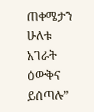ጠቀሜታን ሁለቱ አገራት ዕውቅና ይሰጣሉ”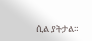ሲል ያትታል።